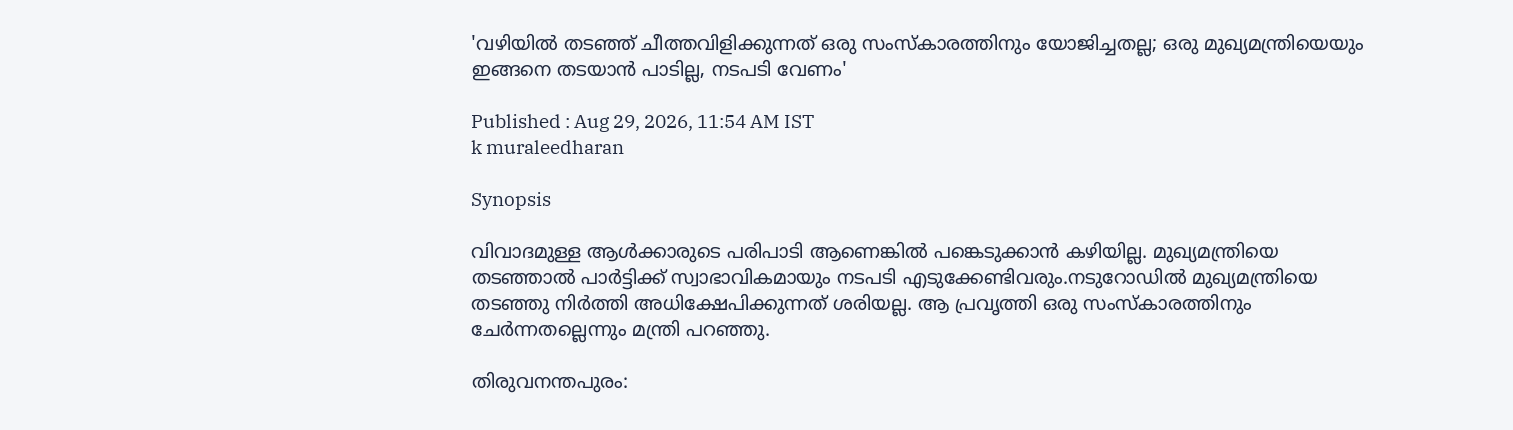'വഴിയിൽ തടഞ്ഞ് ചീത്തവിളിക്കുന്നത് ഒരു സംസ്കാരത്തിനും യോജിച്ചതല്ല; ഒരു മുഖ്യമന്ത്രിയെയും ഇങ്ങനെ തടയാൻ പാടില്ല, നടപടി വേണം'

Published : Aug 29, 2026, 11:54 AM IST
k muraleedharan

Synopsis

വിവാദമുള്ള ആൾക്കാരുടെ പരിപാടി ആണെങ്കിൽ പങ്കെടുക്കാൻ കഴിയില്ല. മുഖ്യമന്ത്രിയെ തടഞ്ഞാൽ പാർട്ടിക്ക് സ്വാഭാവികമായും നടപടി എടുക്കേണ്ടിവരും.നടുറോഡിൽ മുഖ്യമന്ത്രിയെ തടഞ്ഞു നിർത്തി അധിക്ഷേപിക്കുന്നത് ശരിയല്ല. ആ പ്രവൃത്തി ഒരു സംസ്കാരത്തിനും ചേർന്നതല്ലെന്നും മന്ത്രി പറഞ്ഞു.

തിരുവനന്തപുരം: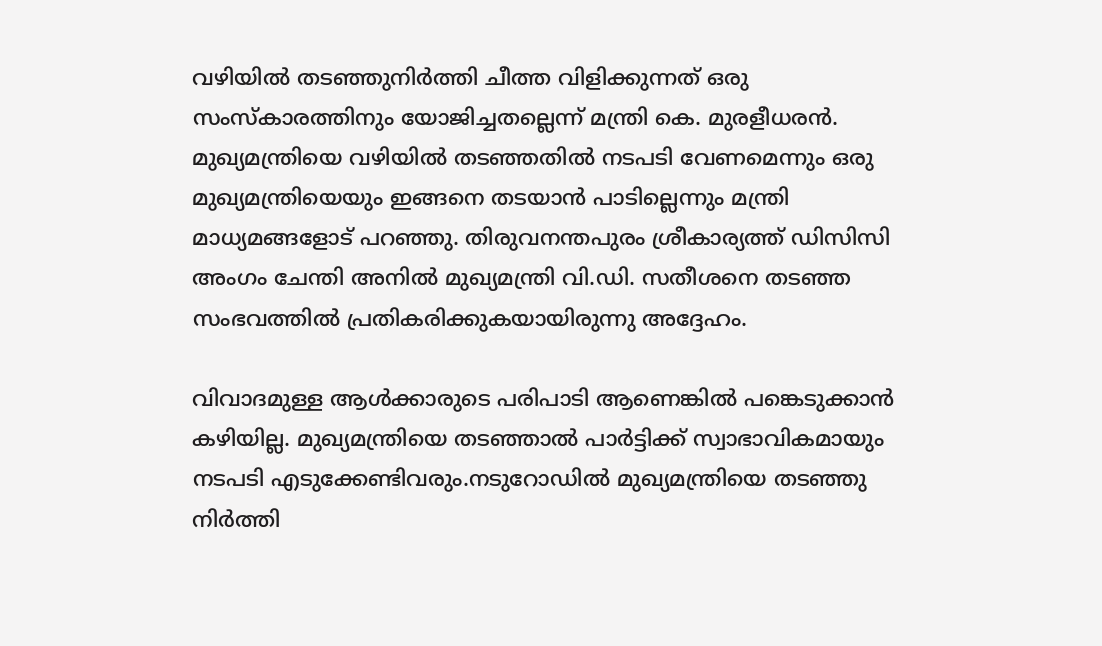വഴിയിൽ തടഞ്ഞുനിർത്തി ചീത്ത വിളിക്കുന്നത് ഒരു സംസ്കാരത്തിനും യോജിച്ചതല്ലെന്ന് മന്ത്രി കെ. മുരളീധരൻ. മുഖ്യമന്ത്രിയെ വഴിയിൽ തടഞ്ഞതിൽ നടപടി വേണമെന്നും ഒരു മുഖ്യമന്ത്രിയെയും ഇങ്ങനെ തടയാൻ പാടില്ലെന്നും മന്ത്രി മാധ്യമങ്ങളോട് പറഞ്ഞു. തിരുവനന്തപുരം ശ്രീകാര്യത്ത് ഡിസിസി അംഗം ചേന്തി അനിൽ മുഖ്യമന്ത്രി വി.ഡി. സതീശനെ തടഞ്ഞ സംഭവത്തിൽ പ്രതികരിക്കുകയായിരുന്നു അദ്ദേഹം.

വിവാദമുള്ള ആൾക്കാരുടെ പരിപാടി ആണെങ്കിൽ പങ്കെടുക്കാൻ കഴിയില്ല. മുഖ്യമന്ത്രിയെ തടഞ്ഞാൽ പാർട്ടിക്ക് സ്വാഭാവികമായും നടപടി എടുക്കേണ്ടിവരും.നടുറോഡിൽ മുഖ്യമന്ത്രിയെ തടഞ്ഞു നിർത്തി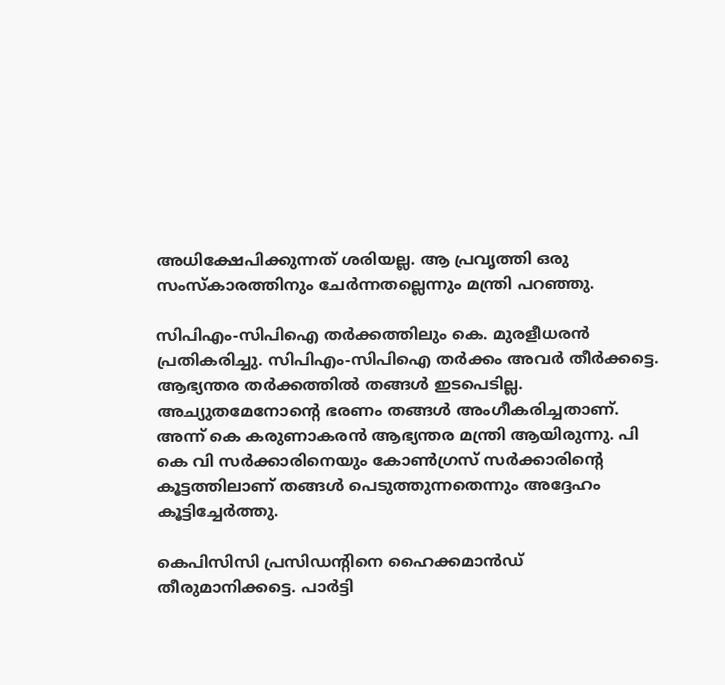അധിക്ഷേപിക്കുന്നത് ശരിയല്ല. ആ പ്രവൃത്തി ഒരു സംസ്കാരത്തിനും ചേർന്നതല്ലെന്നും മന്ത്രി പറഞ്ഞു.

സിപിഎം-സിപിഐ തർക്കത്തിലും കെ. മുരളീധരൻ പ്രതികരിച്ചു. സിപിഎം-സിപിഐ തർക്കം അവർ തീർക്കട്ടെ. ആഭ്യന്തര തർക്കത്തിൽ തങ്ങൾ ഇടപെടില്ല. അച്യുതമേനോന്റെ ഭരണം തങ്ങൾ അംഗീകരിച്ചതാണ്. അന്ന് കെ കരുണാകരൻ ആഭ്യന്തര മന്ത്രി ആയിരുന്നു. പി കെ വി സർക്കാരിനെയും കോൺഗ്രസ് സർക്കാരിന്റെ കൂട്ടത്തിലാണ് തങ്ങൾ പെടുത്തുന്നതെന്നും അദ്ദേഹം കൂട്ടിച്ചേർത്തു.

കെപിസിസി പ്രസിഡന്റിനെ ഹൈക്കമാൻഡ് തീരുമാനിക്കട്ടെ. പാർട്ടി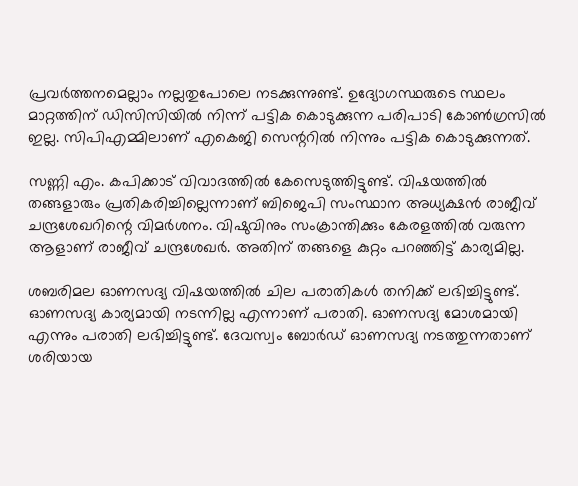പ്രവർത്തനമെല്ലാം നല്ലതുപോലെ നടക്കുന്നുണ്ട്. ഉദ്യോഗസ്ഥരുടെ സ്ഥലം മാറ്റത്തിന് ഡിസിസിയിൽ നിന്ന് പട്ടിക കൊടുക്കുന്ന പരിപാടി കോൺഗ്രസിൽ ഇല്ല. സിപിഎമ്മിലാണ് എകെജി സെന്ററിൽ നിന്നും പട്ടിക കൊടുക്കുന്നത്.

സണ്ണി എം. കപിക്കാട് വിവാദത്തിൽ കേസെടുത്തിട്ടുണ്ട്. വിഷയത്തിൽ തങ്ങളാരും പ്രതികരിച്ചില്ലെന്നാണ് ബിജെപി സംസ്ഥാന അധ്യക്ഷൻ രാജീവ് ചന്ദ്രശേഖറിന്റെ വിമർശനം. വിഷുവിനും സംക്രാന്തിക്കും കേരളത്തിൽ വരുന്ന ആളാണ് രാജീവ് ചന്ദ്രശേഖർ. അതിന് തങ്ങളെ കുറ്റം പറഞ്ഞിട്ട് കാര്യമില്ല.

ശബരിമല ഓണസദ്യ വിഷയത്തിൽ ചില പരാതികൾ തനിക്ക് ലഭിച്ചിട്ടുണ്ട്. ഓണസദ്യ കാര്യമായി നടന്നില്ല എന്നാണ് പരാതി. ഓണസദ്യ മോശമായി എന്നും പരാതി ലഭിച്ചിട്ടുണ്ട്. ദേവസ്വം ബോർഡ് ഓണസദ്യ നടത്തുന്നതാണ് ശരിയായ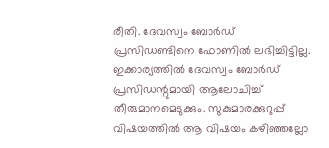രീതി. ദേവസ്വം ബോർഡ് പ്രസിഡണ്ടിനെ ഫോണിൽ ലഭിച്ചിട്ടില്ല. ഇക്കാര്യത്തിൽ ദേവസ്വം ബോർഡ് പ്രസിഡന്റുമായി ആലോചിച്ച് തീരുമാനമെടുക്കും. സുകുമാരക്കുറുപ്പ് വിഷയത്തിൽ ആ വിഷയം കഴിഞ്ഞല്ലോ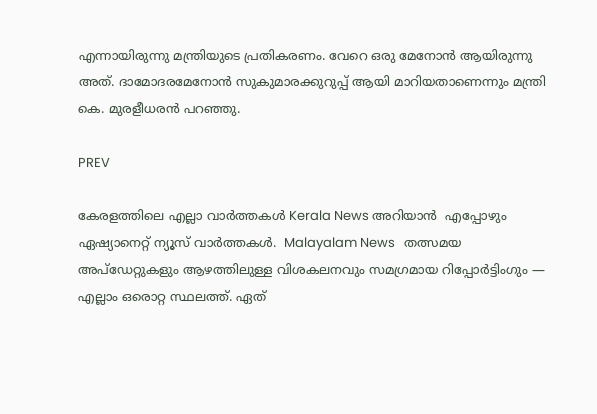എന്നായിരുന്നു മന്ത്രിയുടെ പ്രതികരണം. വേറെ ഒരു മേനോൻ ആയിരുന്നു അത്. ദാമോദരമേനോൻ സുകുമാരക്കുറുപ്പ് ആയി മാറിയതാണെന്നും മന്ത്രി കെ. മുരളീധരൻ പറഞ്ഞു.

PREV

കേരളത്തിലെ എല്ലാ വാർത്തകൾ Kerala News അറിയാൻ  എപ്പോഴും ഏഷ്യാനെറ്റ് ന്യൂസ് വാർത്തകൾ.  Malayalam News   തത്സമയ അപ്‌ഡേറ്റുകളും ആഴത്തിലുള്ള വിശകലനവും സമഗ്രമായ റിപ്പോർട്ടിംഗും — എല്ലാം ഒരൊറ്റ സ്ഥലത്ത്. ഏത്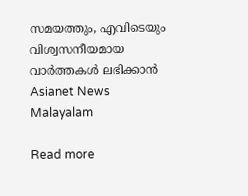സമയത്തും, എവിടെയും വിശ്വസനീയമായ വാർത്തകൾ ലഭിക്കാൻ Asianet News Malayalam

Read more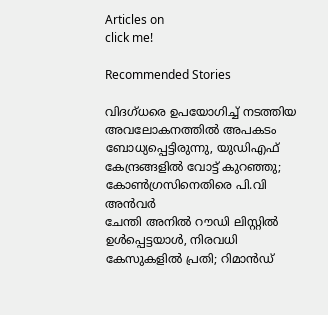Articles on
click me!

Recommended Stories

വിദഗ്ധരെ ഉപയോഗിച്ച് നടത്തിയ അവലോകനത്തിൽ അപകടം ബോധ്യപ്പെട്ടിരുന്നു, യുഡിഎഫ് കേന്ദ്രങ്ങളിൽ വോട്ട് കുറഞ്ഞു; കോൺഗ്രസിനെതിരെ പി.വി അൻവർ
ചേന്തി അനിൽ റൗഡി ലിസ്റ്റിൽ ഉൾപ്പെട്ടയാൾ, നിരവധി കേസുകളിൽ പ്രതി; റിമാൻഡ്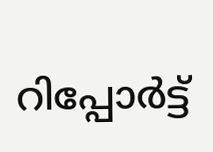റിപ്പോർട്ട്